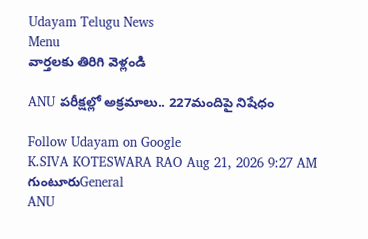Udayam Telugu News
Menu
వార్తలకు తిరిగి వెళ్లండి

ANU పరీక్షల్లో అక్రమాలు.. 227మందిపై నిషేధం

Follow Udayam on Google
K.SIVA KOTESWARA RAO Aug 21, 2026 9:27 AM గుంటూరుGeneral
ANU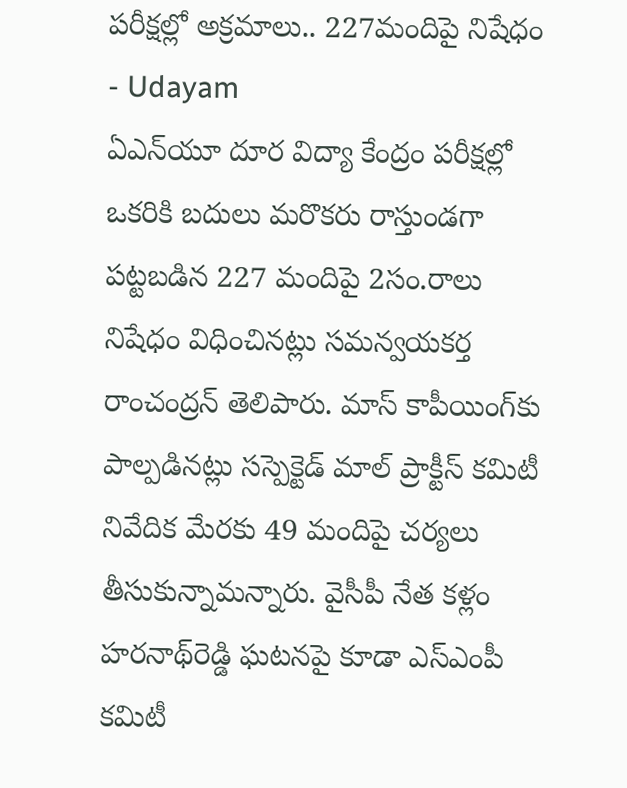పరీక్షల్లో అక్రమాలు.. 227మందిపై నిషేధం - Udayam
ఏఎన్‌యూ దూర విద్యా కేంద్రం పరీక్ష‌ల్లో ఒకరికి బదులు మరొకరు రాస్తుండగా పట్టబడిన 227 మందిపై 2సం.రాలు నిషేధం విధించినట్లు సమన్వయకర్త రాంచంద్రన్ ‌తెలిపారు. మాస్ కాపీయింగ్‌కు పాల్పడినట్లు సస్పెక్టెడ్ మాల్ ప్రాక్టీస్ కమిటీ నివేదిక మేరకు 49 మందిపై చర్యలు తీసుకున్నామన్నారు. వైసీపీ నేత కళ్లం హరనాథ్‌రెడ్డి ఘటనపై కూడా ఎస్ఎంపీ కమిటీ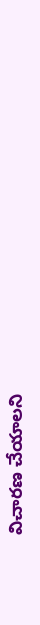విచారణ చేయాలని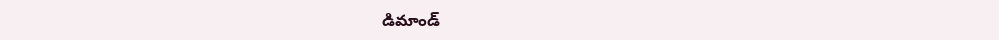డిమాండ్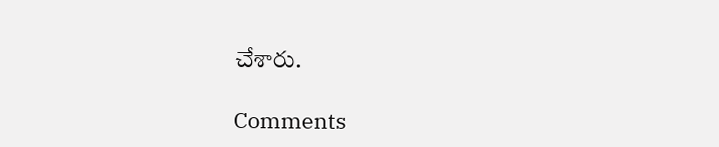చేశారు.

Comments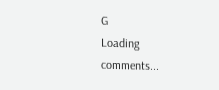G
Loading comments...